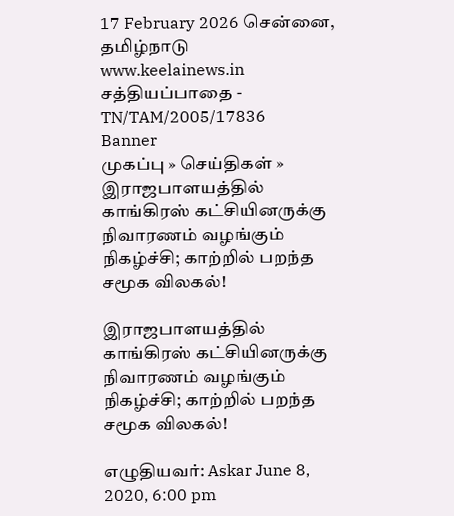17 February 2026 சென்னை, தமிழ்நாடு
www.keelainews.in
சத்தியப்பாதை - TN/TAM/2005/17836
Banner
முகப்பு » செய்திகள் » இராஜபாளயத்தில் காங்கிரஸ் கட்சியினருக்கு நிவாரணம் வழங்கும் நிகழ்ச்சி; காற்றில் பறந்த சமூக விலகல்!

இராஜபாளயத்தில் காங்கிரஸ் கட்சியினருக்கு நிவாரணம் வழங்கும் நிகழ்ச்சி; காற்றில் பறந்த சமூக விலகல்!

எழுதியவர்: Askar June 8, 2020, 6:00 pm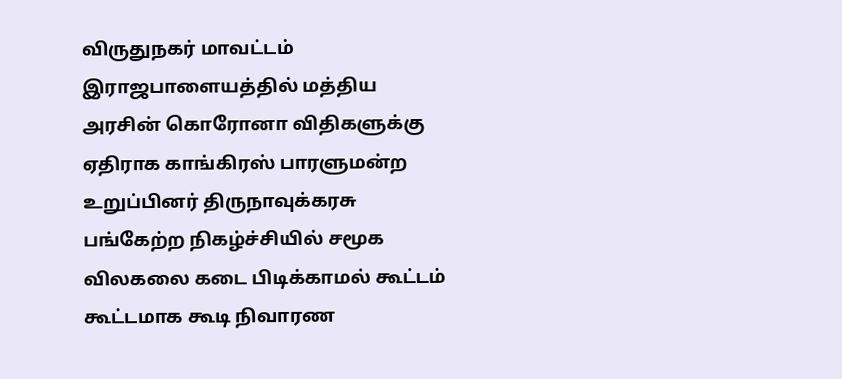விருதுநகர் மாவட்டம் இராஜபாளையத்தில் மத்திய அரசின் கொரோனா விதிகளுக்கு ஏதிராக காங்கிரஸ் பாரளுமன்ற உறுப்பினர் திருநாவுக்கரசு பங்கேற்ற நிகழ்ச்சியில் சமூக விலகலை கடை பிடிக்காமல் கூட்டம் கூட்டமாக கூடி நிவாரண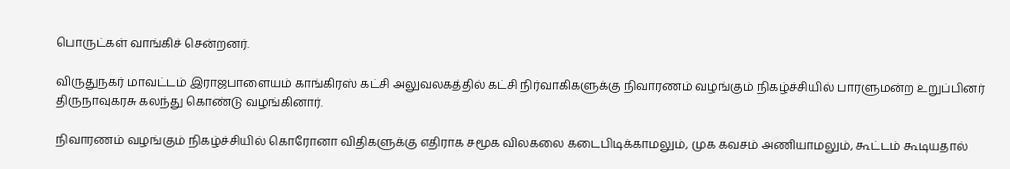பொருட்கள் வாங்கிச் சென்றனர்.

விருதுநகர் மாவட்டம் இராஜபாளையம் காங்கிரஸ் கட்சி அலுவலகத்தில் கட்சி நிர்வாகிகளுக்கு நிவாரணம் வழங்கும் நிகழ்ச்சியில் பாரளுமன்ற உறுப்பினர் திருநாவுகரசு கலந்து கொண்டு வழங்கினார்.

நிவாரணம் வழங்கும் நிகழ்ச்சியில் கொரோனா விதிகளுக்கு எதிராக சமூக விலகலை கடைபிடிக்காமலும், முக கவசம் அணியாமலும், கூட்டம் கூடியதால்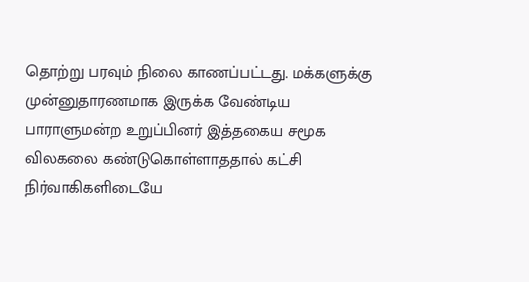தொற்று பரவும் நிலை காணப்பட்டது. மக்களுக்கு முன்னுதாரணமாக இருக்க வேண்டிய பாராளுமன்ற உறுப்பினர் இத்தகைய சமூக விலகலை கண்டுகொள்ளாததால் கட்சி நிர்வாகிகளிடையே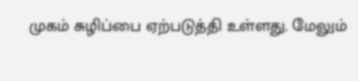முகம் சுழிப்பை ஏற்படுத்தி உள்ளது. மேலும்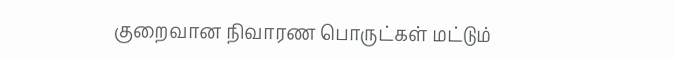குறைவான நிவாரண பொருட்கள் மட்டும்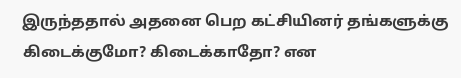இருந்ததால் அதனை பெற கட்சியினர் தங்களுக்கு கிடைக்குமோ? கிடைக்காதோ? என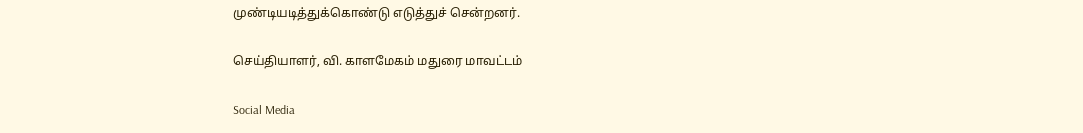முண்டியடித்துக்கொண்டு எடுத்துச் சென்றனர்.

செய்தியாளர், வி. காளமேகம் மதுரை மாவட்டம்

Social Media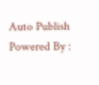Auto Publish Powered By :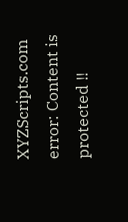XYZScripts.com
error: Content is protected !!